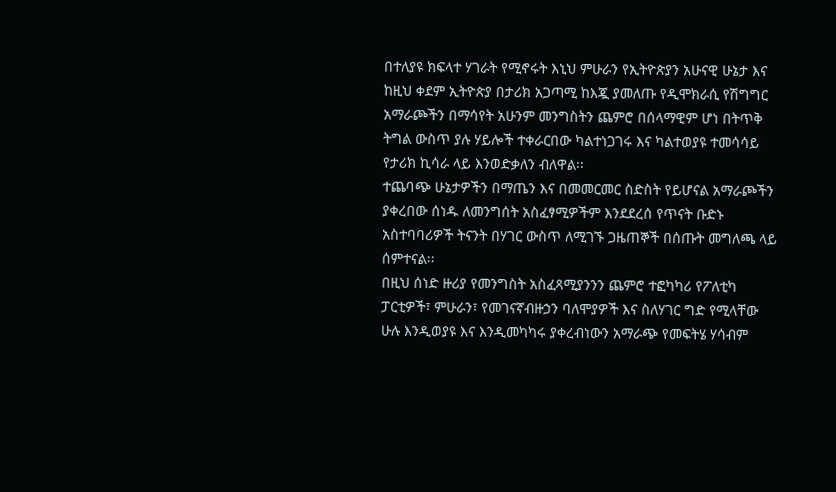በተለያዩ ክፍላተ ሃገራት የሚኖሩት እኒህ ምሁራን የኢትዮጵያን አሁናዊ ሁኔታ እና ከዚህ ቀደም ኢትዮጵያ በታሪክ አጋጣሚ ከእጇ ያመለጡ የዲሞክራሲ የሽግግር አማራጮችን በማሳየት አሁንም መንግስትን ጨምሮ በሰላማዊም ሆነ በትጥቅ ትግል ውስጥ ያሉ ሃይሎች ተቀራርበው ካልተነጋገሩ እና ካልተወያዩ ተመሳሳይ የታሪክ ኪሳራ ላይ እንወድቃለን ብለዋል፡፡
ተጨባጭ ሁኔታዎችን በማጤን እና በመመርመር ስድስት የይሆናል አማራጮችን ያቀረበው ሰነዱ ለመንግሰት አስፈፃሚዎችም እንደደረሰ የጥናት ቡድኑ አስተባባሪዎች ትናንት በሃገር ውስጥ ለሚገኙ ጋዜጠኞች በሰጡት መግለጫ ላይ ሰምተናል፡፡
በዚህ ሰነድ ዙሪያ የመንግስት አስፈጻሚያንንን ጨምሮ ተፎካካሪ የፖለቲካ ፓርቲዎች፣ ምሁራን፣ የመገናኛብዙኃን ባለሞያዎች እና ስለሃገር ግድ የሚላቸው ሁሉ እንዲወያዩ እና እንዲመካካሩ ያቀረብነውን አማራጭ የመፍትሄ ሃሳብም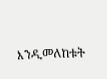እንዲመለከቱት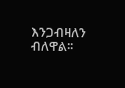እንጋብዛለን ብለዋል፡፡